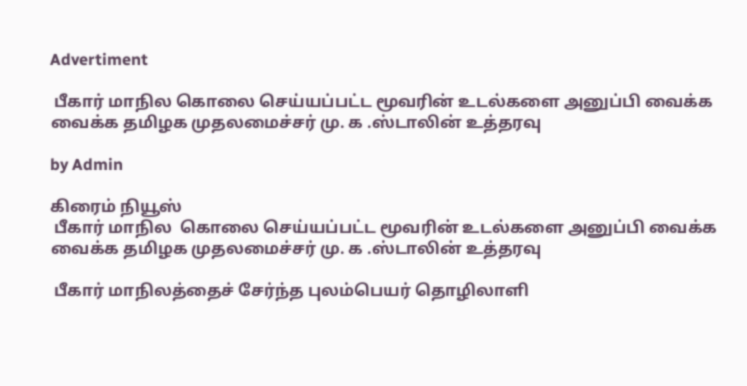Advertiment

 பீகார் மாநில கொலை செய்யப்பட்ட மூவரின் உடல்களை அனுப்பி வைக்க வைக்க தமிழக முதலமைச்சர் மு. க .ஸ்டாலின் உத்தரவு

by Admin

கிரைம் நியூஸ்
 பீகார் மாநில  கொலை செய்யப்பட்ட மூவரின் உடல்களை அனுப்பி வைக்க வைக்க தமிழக முதலமைச்சர் மு. க .ஸ்டாலின் உத்தரவு

 பீகார் மாநிலத்தைச் சேர்ந்த புலம்பெயர் தொழிலாளி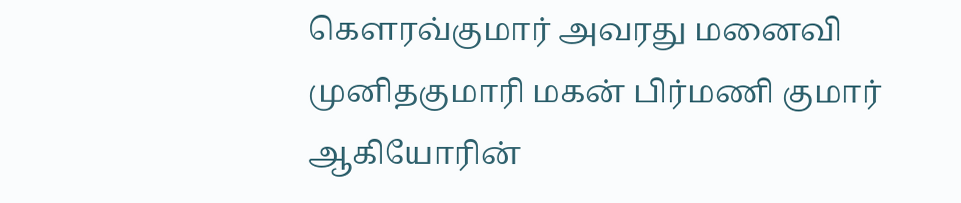கௌரவ்குமார் அவரது மனைவி  முனிதகுமாரி மகன் பிர்மணி குமார் ஆகியோரின்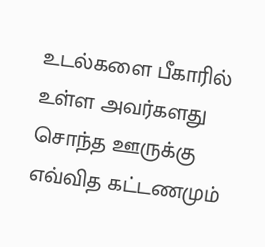உடல்களை பீகாரில் உள்ள அவர்களது சொந்த ஊருக்கு எவ்வித கட்டணமும்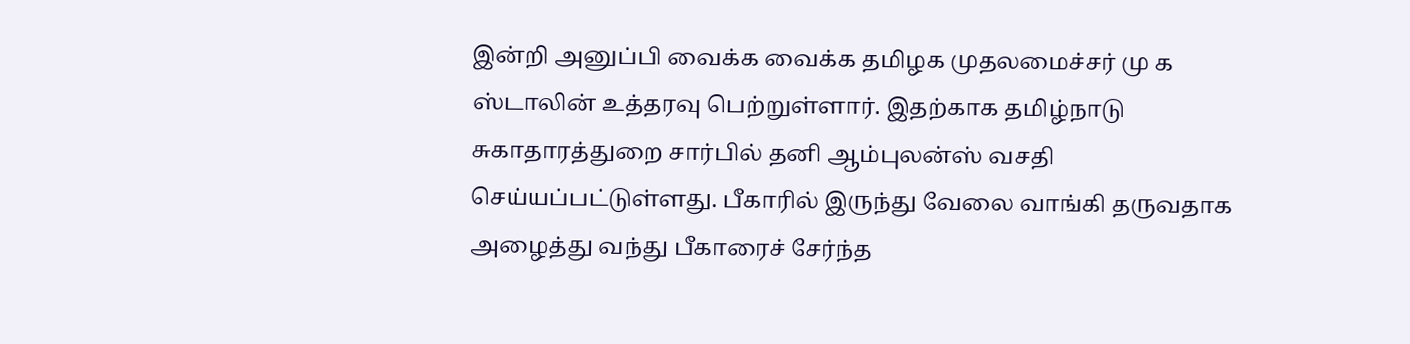இன்றி அனுப்பி வைக்க வைக்க தமிழக முதலமைச்சர் மு க ஸ்டாலின் உத்தரவு பெற்றுள்ளார். இதற்காக தமிழ்நாடு சுகாதாரத்துறை சார்பில் தனி ஆம்புலன்ஸ் வசதி செய்யப்பட்டுள்ளது. பீகாரில் இருந்து வேலை வாங்கி தருவதாக அழைத்து வந்து பீகாரைச் சேர்ந்த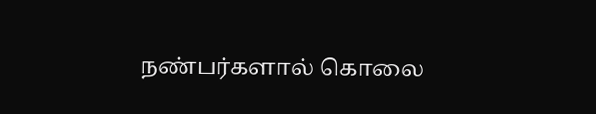நண்பர்களால் கொலை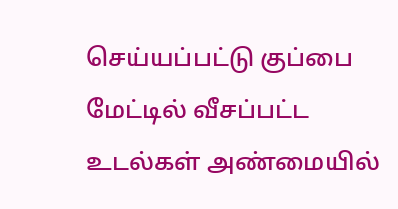செய்யப்பட்டு குப்பை மேட்டில் வீசப்பட்ட உடல்கள் அண்மையில்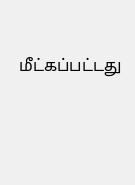மீட்கப்பட்டது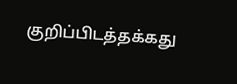குறிப்பிடத்தக்கது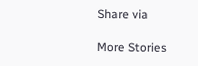Share via

More Stories